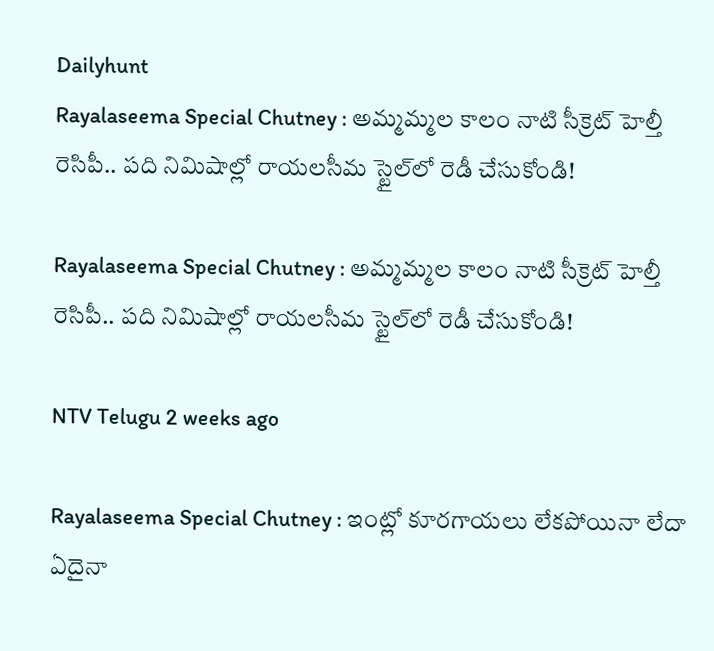Dailyhunt
Rayalaseema Special Chutney : అమ్మమ్మల కాలం నాటి సీక్రెట్ హెల్తీ రెసిపీ.. పది నిమిషాల్లో రాయలసీమ స్టైల్‌లో రెడీ చేసుకోండి!

Rayalaseema Special Chutney : అమ్మమ్మల కాలం నాటి సీక్రెట్ హెల్తీ రెసిపీ.. పది నిమిషాల్లో రాయలసీమ స్టైల్‌లో రెడీ చేసుకోండి!

NTV Telugu 2 weeks ago

Rayalaseema Special Chutney : ఇంట్లో కూరగాయలు లేకపోయినా లేదా ఏదైనా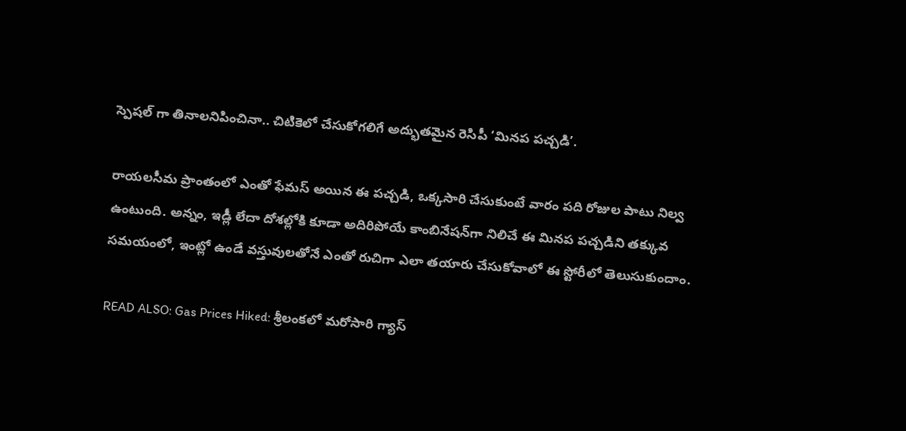స్పెషల్ గా తినాలనిపించినా.. చిటికెలో చేసుకోగలిగే అద్భుతమైన రెసిపీ ‘మినప పచ్చడి’.

రాయలసీమ ప్రాంతంలో ఎంతో ఫేమస్ అయిన ఈ పచ్చడి, ఒక్కసారి చేసుకుంటే వారం పది రోజుల పాటు నిల్వ ఉంటుంది. అన్నం, ఇడ్లీ లేదా దోశల్లోకి కూడా అదిరిపోయే కాంబినేషన్‌గా నిలిచే ఈ మినప పచ్చడిని తక్కువ సమయంలో, ఇంట్లో ఉండే వస్తువులతోనే ఎంతో రుచిగా ఎలా తయారు చేసుకోవాలో ఈ స్టోరీలో తెలుసుకుందాం.

READ ALSO: Gas Prices Hiked: శ్రీలంకలో మరోసారి గ్యాస్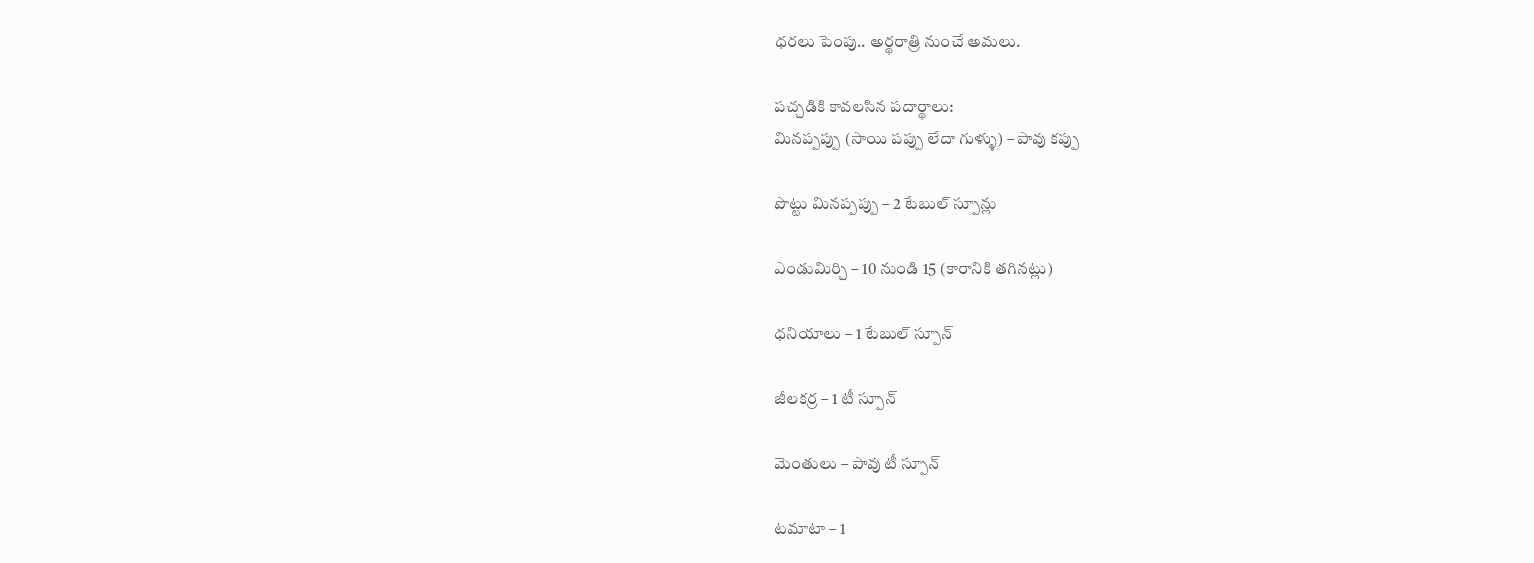ధరలు పెంపు.. అర్థరాత్రి నుంచే అమలు.

పచ్చడికి కావలసిన పదార్థాలు:
మినప్పప్పు (సాయి పప్పు లేదా గుళ్ళు) – పావు కప్పు

పొట్టు మినప్పప్పు – 2 టేబుల్ స్పూన్లు

ఎండుమిర్చి – 10 నుండి 15 (కారానికి తగినట్లు)

ధనియాలు – 1 టేబుల్ స్పూన్

జీలకర్ర – 1 టీ స్పూన్

మెంతులు – పావు టీ స్పూన్

టమాటా – 1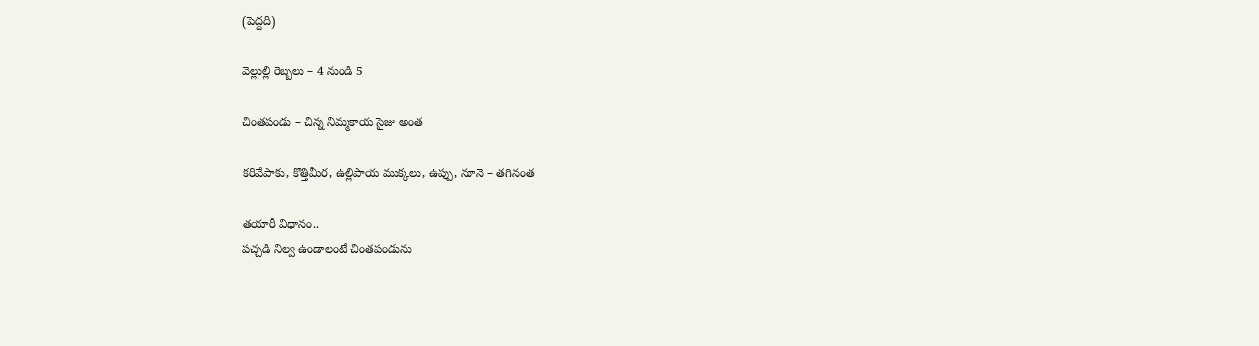(పెద్దది)

వెల్లుల్లి రెబ్బలు – 4 నుండి 5

చింతపండు – చిన్న నిమ్మకాయ సైజు అంత

కరివేపాకు, కొత్తిమీర, ఉల్లిపాయ ముక్కలు, ఉప్పు, నూనె – తగినంత

తయారీ విధానం..
పచ్చడి నిల్వ ఉండాలంటే చింతపండును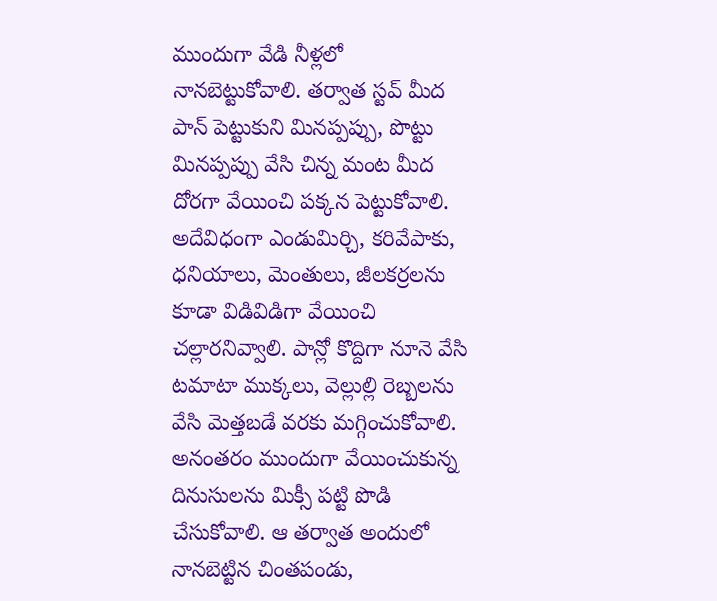ముందుగా వేడి నీళ్లలో నానబెట్టుకోవాలి. తర్వాత స్టవ్ మీద పాన్ పెట్టుకుని మినప్పప్పు, పొట్టు మినప్పప్పు వేసి చిన్న మంట మీద దోరగా వేయించి పక్కన పెట్టుకోవాలి. అదేవిధంగా ఎండుమిర్చి, కరివేపాకు, ధనియాలు, మెంతులు, జీలకర్రలను కూడా విడివిడిగా వేయించి చల్లారనివ్వాలి. పాన్లో కొద్దిగా నూనె వేసి టమాటా ముక్కలు, వెల్లుల్లి రెబ్బలను వేసి మెత్తబడే వరకు మగ్గించుకోవాలి. అనంతరం ముందుగా వేయించుకున్న దినుసులను మిక్సీ పట్టి పొడి చేసుకోవాలి. ఆ తర్వాత అందులో నానబెట్టిన చింతపండు,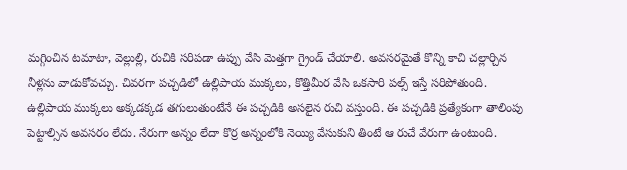మగ్గించిన టమాటా, వెల్లుల్లి, రుచికి సరిపడా ఉప్పు వేసి మెత్తగా గ్రైండ్ చేయాలి. అవసరమైతే కొన్ని కాచి చల్లార్చిన నీళ్లను వాడుకోవచ్చు. చివరగా పచ్చడిలో ఉల్లిపాయ ముక్కలు, కొత్తిమీర వేసి ఒకసారి పల్స్ ఇస్తే సరిపోతుంది. ఉల్లిపాయ ముక్కలు అక్కడక్కడ తగులుతుంటేనే ఈ పచ్చడికి అసలైన రుచి వస్తుంది. ఈ పచ్చడికి ప్రత్యేకంగా తాలింపు పెట్టాల్సిన అవసరం లేదు. నేరుగా అన్నం లేదా కొర్ర అన్నంలోకి నెయ్యి వేసుకుని తింటే ఆ రుచే వేరుగా ఉంటుంది.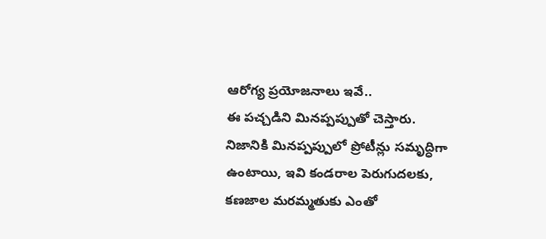ఆరోగ్య ప్రయోజనాలు ఇవే..
ఈ పచ్చడిని మినప్పప్పుతో చెస్తారు. నిజానికి మినప్పప్పులో ప్రోటీన్లు సమృద్ధిగా ఉంటాయి, ఇవి కండరాల పెరుగుదలకు, కణజాల మరమ్మతుకు ఎంతో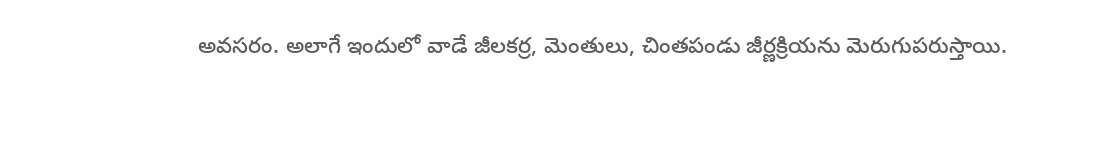అవసరం. అలాగే ఇందులో వాడే జీలకర్ర, మెంతులు, చింతపండు జీర్ణక్రియను మెరుగుపరుస్తాయి.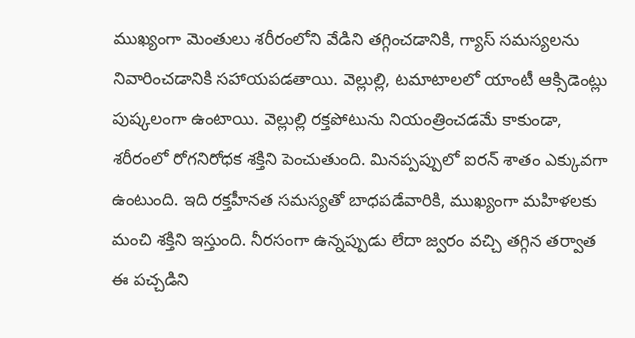ముఖ్యంగా మెంతులు శరీరంలోని వేడిని తగ్గించడానికి, గ్యాస్ సమస్యలను నివారించడానికి సహాయపడతాయి. వెల్లుల్లి, టమాటాలలో యాంటీ ఆక్సిడెంట్లు పుష్కలంగా ఉంటాయి. వెల్లుల్లి రక్తపోటును నియంత్రించడమే కాకుండా, శరీరంలో రోగనిరోధక శక్తిని పెంచుతుంది. మినప్పప్పులో ఐరన్ శాతం ఎక్కువగా ఉంటుంది. ఇది రక్తహీనత సమస్యతో బాధపడేవారికి, ముఖ్యంగా మహిళలకు మంచి శక్తిని ఇస్తుంది. నీరసంగా ఉన్నప్పుడు లేదా జ్వరం వచ్చి తగ్గిన తర్వాత ఈ పచ్చడిని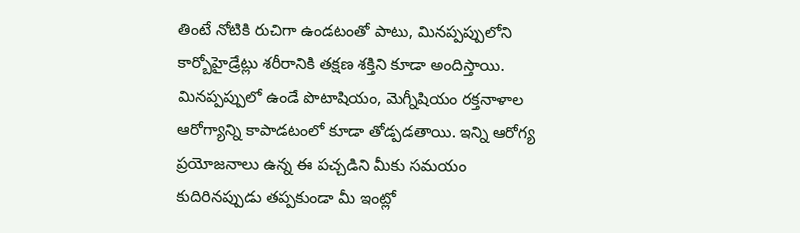తింటే నోటికి రుచిగా ఉండటంతో పాటు, మినప్పప్పులోని కార్బోహైడ్రేట్లు శరీరానికి తక్షణ శక్తిని కూడా అందిస్తాయి. మినప్పప్పులో ఉండే పొటాషియం, మెగ్నీషియం రక్తనాళాల ఆరోగ్యాన్ని కాపాడటంలో కూడా తోడ్పడతాయి. ఇన్ని ఆరోగ్య ప్రయోజనాలు ఉన్న ఈ పచ్చడిని మీకు సమయం కుదిరినప్పుడు తప్పకుండా మీ ఇంట్లో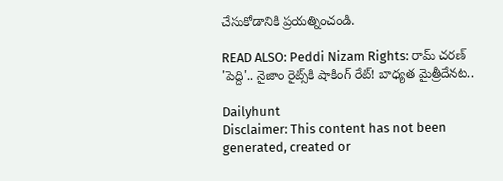చేసుకోడానికి ప్రయత్నించండి.

READ ALSO: Peddi Nizam Rights: రామ్ చరణ్ 'పెద్ది'.. నైజాం రైట్స్‌కి షాకింగ్ రేట్! బాధ్యత మైత్రీదేనట..

Dailyhunt
Disclaimer: This content has not been generated, created or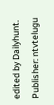edited by Dailyhunt. Publisher: ntvtelugu